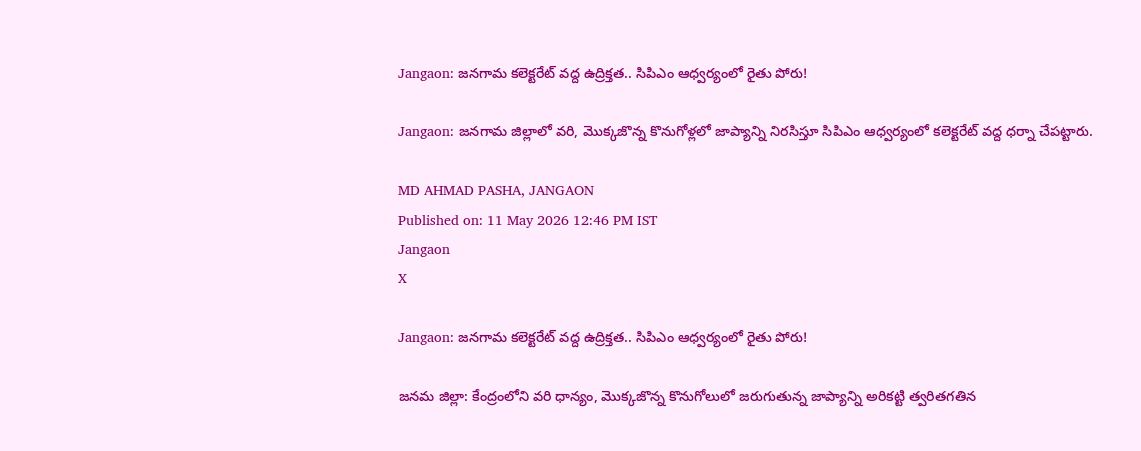Jangaon: జనగామ కలెక్టరేట్ వద్ద ఉద్రిక్తత.. సిపిఎం ఆధ్వర్యంలో రైతు పోరు!

Jangaon: జనగామ జిల్లాలో వరి, మొక్కజొన్న కొనుగోళ్లలో జాప్యాన్ని నిరసిస్తూ సిపిఎం ఆధ్వర్యంలో కలెక్టరేట్ వద్ద ధర్నా చేపట్టారు.

MD AHMAD PASHA, JANGAON
Published on: 11 May 2026 12:46 PM IST
Jangaon
X

Jangaon: జనగామ కలెక్టరేట్ వద్ద ఉద్రిక్తత.. సిపిఎం ఆధ్వర్యంలో రైతు పోరు!

జనమ జిల్లా: కేంద్రంలోని వరి ధాన్యం, మొక్కజొన్న కొనుగోలులో జరుగుతున్న జాప్యాన్ని అరికట్టి త్వరితగతిన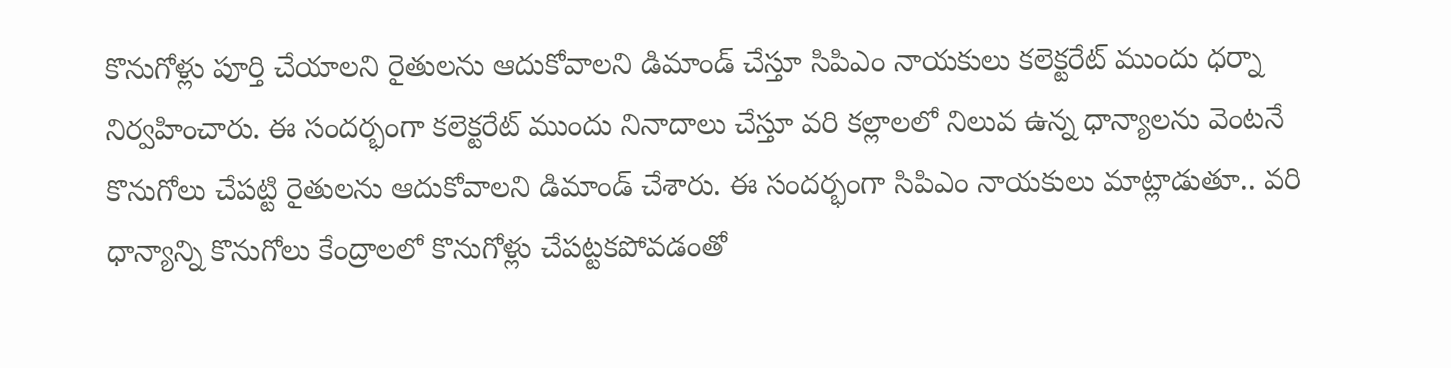కొనుగోళ్లు పూర్తి చేయాలని రైతులను ఆదుకోవాలని డిమాండ్ చేస్తూ సిపిఎం నాయకులు కలెక్టరేట్ ముందు ధర్నా నిర్వహించారు. ఈ సందర్భంగా కలెక్టరేట్ ముందు నినాదాలు చేస్తూ వరి కల్లాలలో నిలువ ఉన్న ధాన్యాలను వెంటనే కొనుగోలు చేపట్టి రైతులను ఆదుకోవాలని డిమాండ్ చేశారు. ఈ సందర్భంగా సిపిఎం నాయకులు మాట్లాడుతూ.. వరి ధాన్యాన్ని కొనుగోలు కేంద్రాలలో కొనుగోళ్లు చేపట్టకపోవడంతో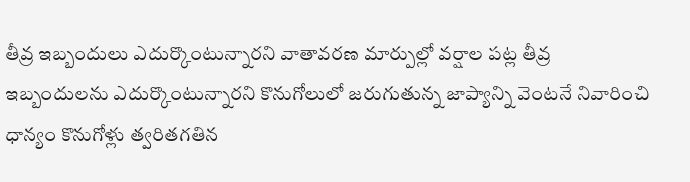తీవ్ర ఇబ్బందులు ఎదుర్కొంటున్నారని వాతావరణ మార్పుల్లో వర్షాల పట్ల తీవ్ర ఇబ్బందులను ఎదుర్కొంటున్నారని కొనుగోలులో జరుగుతున్న జాప్యాన్ని వెంటనే నివారించి ధాన్యం కొనుగోళ్లు త్వరితగతిన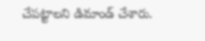చేపట్టాలని డిమాండ్ చేశారు.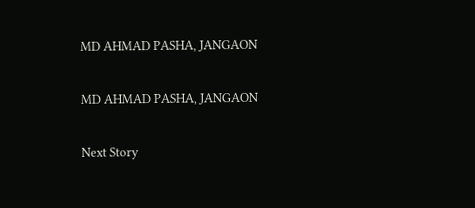MD AHMAD PASHA, JANGAON

MD AHMAD PASHA, JANGAON

Next Story